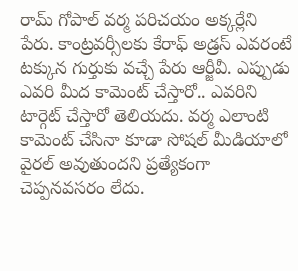రామ్ గోపాల్ వర్మ పరిచయం అక్కర్లేని పేరు. కాంట్రవర్సీలకు కేరాఫ్ అడ్రస్ ఎవరంటే టక్కున గుర్తుకు వచ్చే పేరు ఆర్జీవీ. ఎప్పుడు ఎవరి మీద కామెంట్ చేస్తారో.. ఎవరిని టార్గెట్ చేస్తారో తెలియదు. వర్మ ఎలాంటి కామెంట్ చేసినా కూడా సోషల్ మీడియాలో వైరల్ అవుతుందని ప్రత్యేకంగా చెప్పనవసరం లేదు.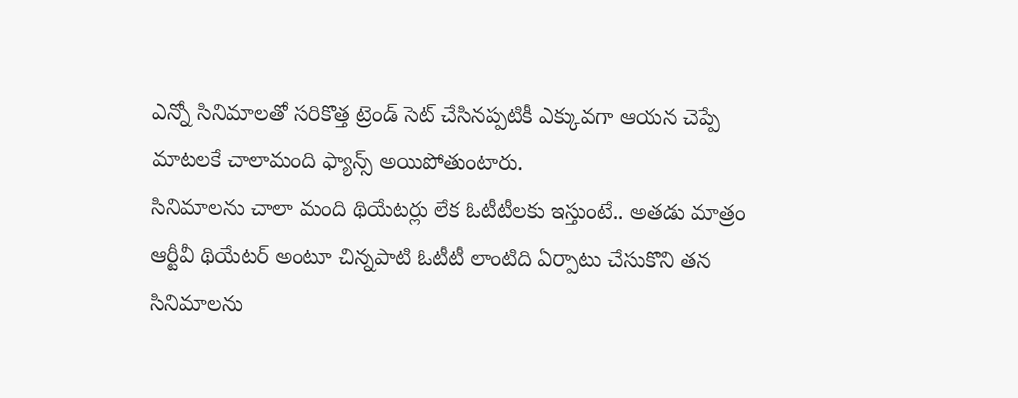ఎన్నో సినిమాలతో సరికొత్త ట్రెండ్ సెట్ చేసినప్పటికీ ఎక్కువగా ఆయన చెప్పే మాటలకే చాలామంది ఫ్యాన్స్ అయిపోతుంటారు.
సినిమాలను చాలా మంది థియేటర్లు లేక ఓటీటీలకు ఇస్తుంటే.. అతడు మాత్రం ఆర్టీవీ థియేటర్ అంటూ చిన్నపాటి ఓటీటీ లాంటిది ఏర్పాటు చేసుకొని తన సినిమాలను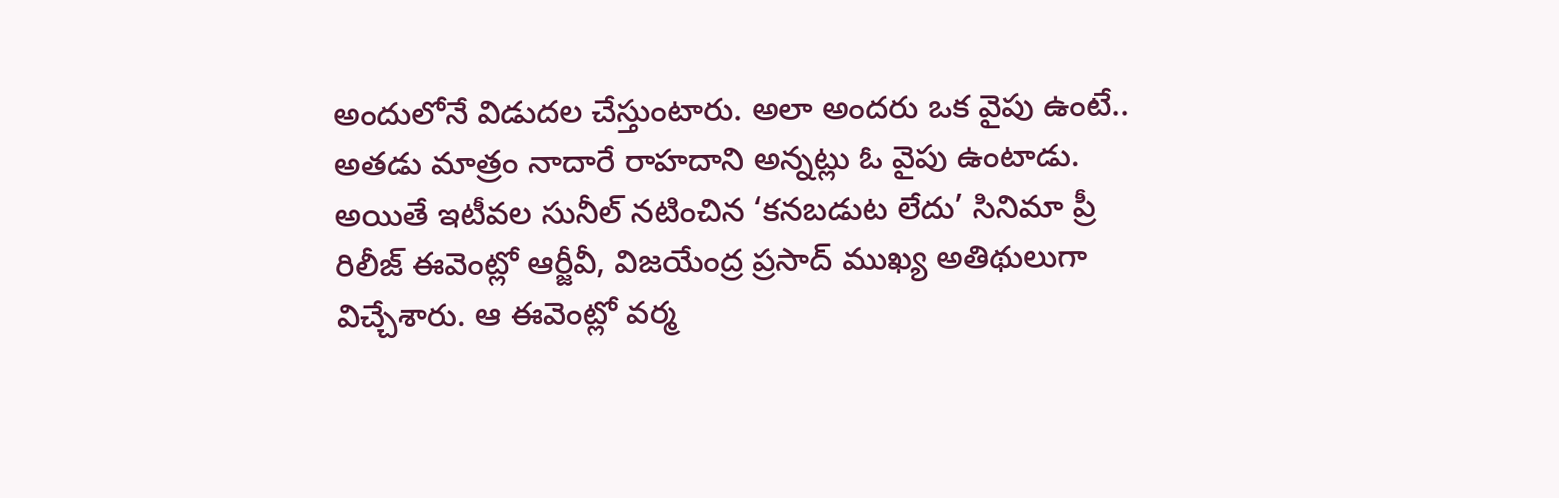అందులోనే విడుదల చేస్తుంటారు. అలా అందరు ఒక వైపు ఉంటే.. అతడు మాత్రం నాదారే రాహదాని అన్నట్లు ఓ వైపు ఉంటాడు. అయితే ఇటీవల సునీల్ నటించిన ‘కనబడుట లేదు’ సినిమా ప్రీ రిలీజ్ ఈవెంట్లో ఆర్జీవీ, విజయేంద్ర ప్రసాద్ ముఖ్య అతిథులుగా విచ్చేశారు. ఆ ఈవెంట్లో వర్మ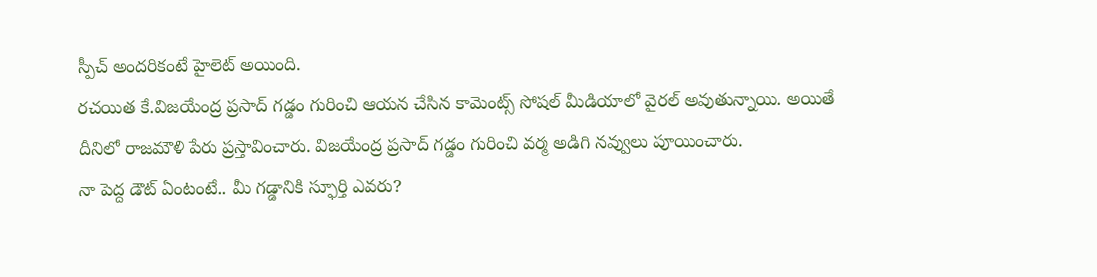స్పీచ్ అందరికంటే హైలెట్ అయింది.
రచయిత కే.విజయేంద్ర ప్రసాద్ గడ్డం గురించి ఆయన చేసిన కామెంట్స్ సోషల్ మీడియాలో వైరల్ అవుతున్నాయి. అయితే దీనిలో రాజమౌళి పేరు ప్రస్తావించారు. విజయేంద్ర ప్రసాద్ గడ్డం గురించి వర్మ అడిగి నవ్వులు పూయించారు.
నా పెద్ద డౌట్ ఏంటంటే.. మీ గడ్డానికి స్ఫూర్తి ఎవరు?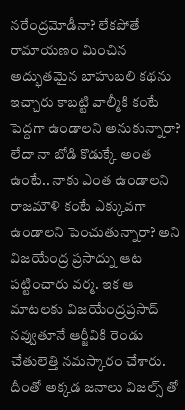నరేంద్రమోడీనా? లేకపోతే రామాయణం మించిన అద్భుతమైన బాహుబలి కథను ఇచ్చారు కాబట్టి వాల్మీకి కంటే పెద్దగా ఉండాలని అనుకున్నారా? లేదా నా బోడి కొడుక్కే అంత ఉంటే.. నాకు ఎంత ఉండాలని రాజమౌళి కంటే ఎక్కువగా ఉండాలని పెంచుతున్నారా? అని విజయేంద్ర ప్రసాద్ను ఆట పట్టించారు వర్మ. ఇక ఆ మాటలకు విజయేంద్రప్రసాద్ నవ్వుతూనే ఆర్జీవికి రెండు చేతులెత్తి నమస్కారం చేశారు. దీంతో అక్కడ జనాలు విజల్స్ తో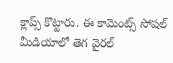క్లాప్స్ కొట్టారు. ఈ కామెంట్స్ సోషల్ మీడియాలో తెగ వైరల్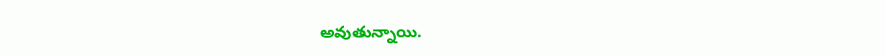అవుతున్నాయి.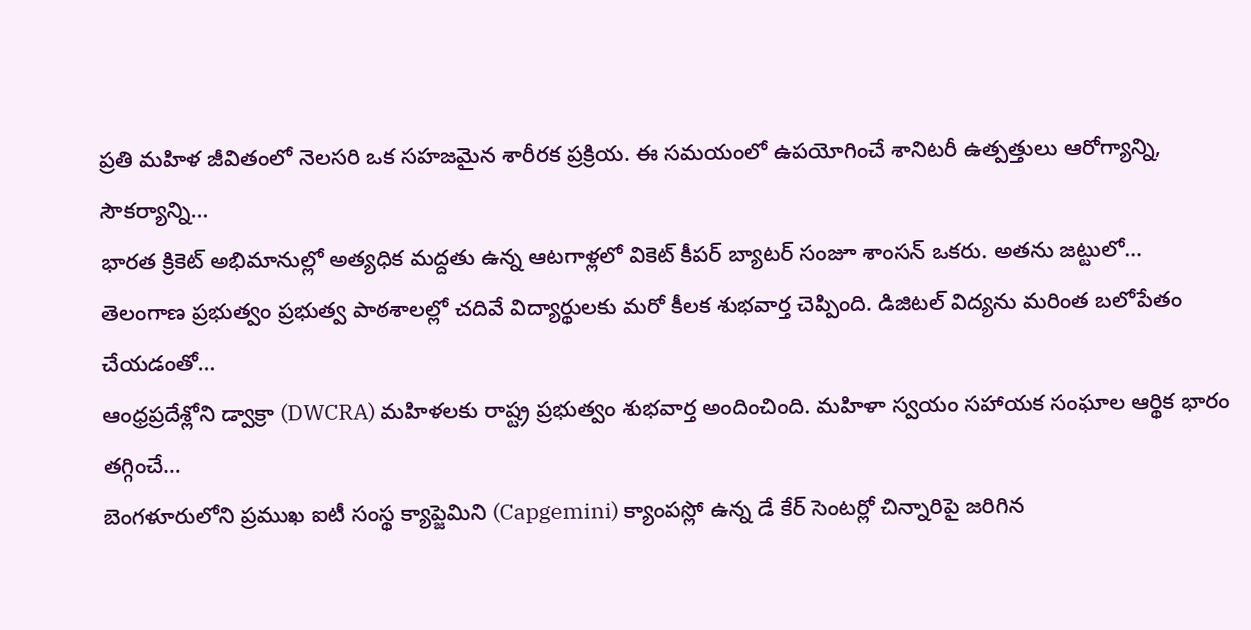ప్రతి మహిళ జీవితంలో నెలసరి ఒక సహజమైన శారీరక ప్రక్రియ. ఈ సమయంలో ఉపయోగించే శానిటరీ ఉత్పత్తులు ఆరోగ్యాన్ని, సౌకర్యాన్ని…
భారత క్రికెట్ అభిమానుల్లో అత్యధిక మద్దతు ఉన్న ఆటగాళ్లలో వికెట్ కీపర్ బ్యాటర్ సంజూ శాంసన్ ఒకరు. అతను జట్టులో…
తెలంగాణ ప్రభుత్వం ప్రభుత్వ పాఠశాలల్లో చదివే విద్యార్థులకు మరో కీలక శుభవార్త చెప్పింది. డిజిటల్ విద్యను మరింత బలోపేతం చేయడంతో…
ఆంధ్రప్రదేశ్లోని డ్వాక్రా (DWCRA) మహిళలకు రాష్ట్ర ప్రభుత్వం శుభవార్త అందించింది. మహిళా స్వయం సహాయక సంఘాల ఆర్థిక భారం తగ్గించే…
బెంగళూరులోని ప్రముఖ ఐటీ సంస్థ క్యాప్జెమిని (Capgemini) క్యాంపస్లో ఉన్న డే కేర్ సెంటర్లో చిన్నారిపై జరిగిన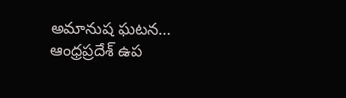అమానుష ఘటన…
ఆంధ్రప్రదేశ్ ఉప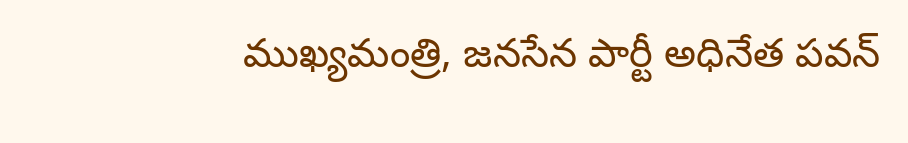ముఖ్యమంత్రి, జనసేన పార్టీ అధినేత పవన్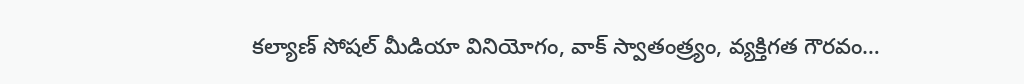కల్యాణ్ సోషల్ మీడియా వినియోగం, వాక్ స్వాతంత్ర్యం, వ్యక్తిగత గౌరవం…